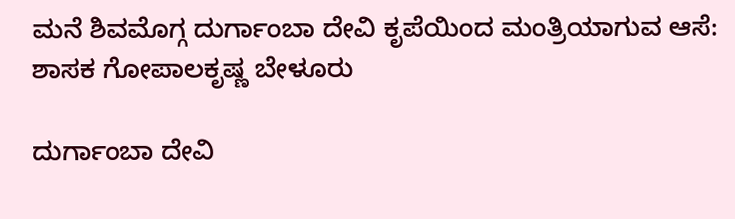ಮನೆ ಶಿವಮೊಗ್ಗ ದುರ್ಗಾಂಬಾ ದೇವಿ ಕೃಪೆಯಿಂದ ಮಂತ್ರಿಯಾಗುವ ಆಸೆ: ಶಾಸಕ ಗೋಪಾಲಕೃಷ್ಣ ಬೇಳೂರು

ದುರ್ಗಾಂಬಾ ದೇವಿ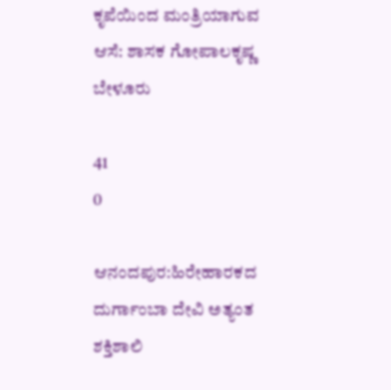ಕೃಪೆಯಿಂದ ಮಂತ್ರಿಯಾಗುವ ಆಸೆ: ಶಾಸಕ ಗೋಪಾಲಕೃಷ್ಣ ಬೇಳೂರು

41
0

ಆನಂದಪುರ:ಹಿರೇಹಾರಕದ ದುರ್ಗಾಂಬಾ ದೇವಿ ಅತ್ಯಂತ ಶಕ್ತಿಶಾಲಿ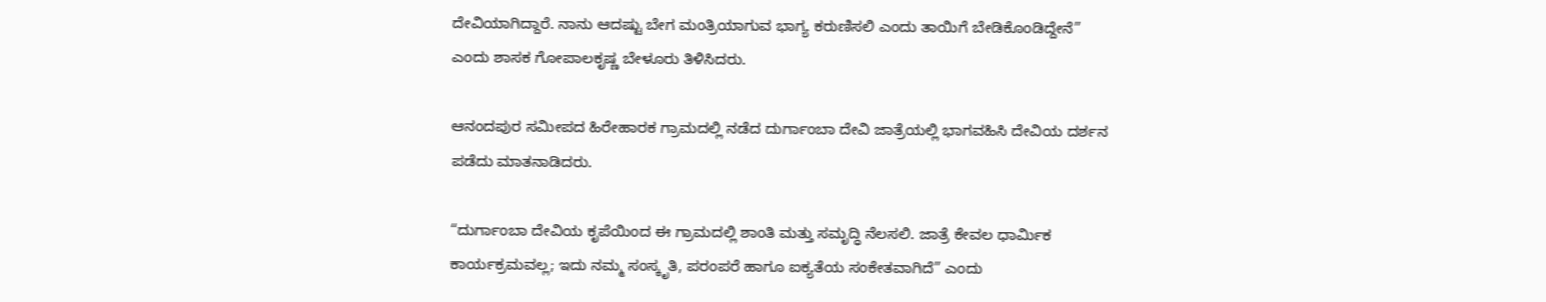ದೇವಿಯಾಗಿದ್ದಾರೆ. ನಾನು ಆದಷ್ಟು ಬೇಗ ಮಂತ್ರಿಯಾಗುವ ಭಾಗ್ಯ ಕರುಣಿಸಲಿ ಎಂದು ತಾಯಿಗೆ ಬೇಡಿಕೊಂಡಿದ್ದೇನೆ” ಎಂದು ಶಾಸಕ ಗೋಪಾಲಕೃಷ್ಣ ಬೇಳೂರು ತಿಳಿಸಿದರು.

ಆನಂದಪುರ ಸಮೀಪದ ಹಿರೇಹಾರಕ ಗ್ರಾಮದಲ್ಲಿ ನಡೆದ ದುರ್ಗಾಂಬಾ ದೇವಿ ಜಾತ್ರೆಯಲ್ಲಿ ಭಾಗವಹಿಸಿ ದೇವಿಯ ದರ್ಶನ ಪಡೆದು ಮಾತನಾಡಿದರು.

“ದುರ್ಗಾಂಬಾ ದೇವಿಯ ಕೃಪೆಯಿಂದ ಈ ಗ್ರಾಮದಲ್ಲಿ ಶಾಂತಿ ಮತ್ತು ಸಮೃದ್ಧಿ ನೆಲಸಲಿ. ಜಾತ್ರೆ ಕೇವಲ ಧಾರ್ಮಿಕ ಕಾರ್ಯಕ್ರಮವಲ್ಲ; ಇದು ನಮ್ಮ ಸಂಸ್ಕೃತಿ, ಪರಂಪರೆ ಹಾಗೂ ಐಕ್ಯತೆಯ ಸಂಕೇತವಾಗಿದೆ” ಎಂದು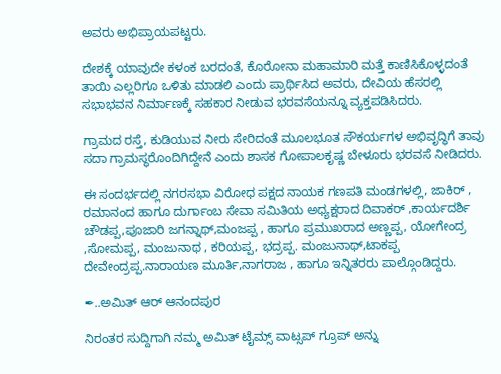ಅವರು ಅಭಿಪ್ರಾಯಪಟ್ಟರು.

ದೇಶಕ್ಕೆ ಯಾವುದೇ ಕಳಂಕ ಬರದಂತೆ, ಕೊರೋನಾ ಮಹಾಮಾರಿ ಮತ್ತೆ ಕಾಣಿಸಿಕೊಳ್ಳದಂತೆ ತಾಯಿ ಎಲ್ಲರಿಗೂ ಒಳಿತು ಮಾಡಲಿ ಎಂದು ಪ್ರಾರ್ಥಿಸಿದ ಅವರು, ದೇವಿಯ ಹೆಸರಲ್ಲಿ ಸಭಾಭವನ ನಿರ್ಮಾಣಕ್ಕೆ ಸಹಕಾರ ನೀಡುವ ಭರವಸೆಯನ್ನೂ ವ್ಯಕ್ತಪಡಿಸಿದರು.

ಗ್ರಾಮದ ರಸ್ತೆ, ಕುಡಿಯುವ ನೀರು ಸೇರಿದಂತೆ ಮೂಲಭೂತ ಸೌಕರ್ಯಗಳ ಅಭಿವೃದ್ಧಿಗೆ ತಾವು ಸದಾ ಗ್ರಾಮಸ್ಥರೊಂದಿಗಿದ್ದೇನೆ ಎಂದು ಶಾಸಕ ಗೋಪಾಲಕೃಷ್ಣ ಬೇಳೂರು ಭರವಸೆ ನೀಡಿದರು.

ಈ ಸಂದರ್ಭದಲ್ಲಿ ನಗರಸಭಾ ವಿರೋಧ ಪಕ್ಷದ ನಾಯಕ ಗಣಪತಿ ಮಂಡಗಳಲ್ಲಿ, ಜಾಕಿರ್ , ರಮಾನಂದ ಹಾಗೂ ದುರ್ಗಾಂಬ ಸೇವಾ ಸಮಿತಿಯ ಅಧ್ಯಕ್ಷರಾದ ದಿವಾಕರ್ ,ಕಾರ್ಯದರ್ಶಿ ಚೌಡಪ್ಪ,ಪೂಜಾರಿ ಜಗನ್ನಾಥ್,ಮಂಜಪ್ಪ , ಹಾಗೂ ಪ್ರಮುಖರಾದ ಅಣ್ಣಪ್ಪ, ಯೋಗೇಂದ್ರ ,ಸೋಮಪ್ಪ, ಮಂಜುನಾಥ , ಕರಿಯಪ್ಪ, ಭದ್ರಪ್ಪ. ಮಂಜುನಾಥ್,ಟಾಕಪ್ಪ ದೇವೇಂದ್ರಪ್ಪ.ನಾರಾಯಣ ಮೂರ್ತಿ,ನಾಗರಾಜ , ಹಾಗೂ ಇನ್ನಿತರರು ಪಾಲ್ಗೊಂಡಿದ್ದರು.

✒..ಅಮಿತ್ ಆರ್ ಆನಂದಪುರ

ನಿರಂತರ ಸುದ್ದಿಗಾಗಿ ನಮ್ಮ ಅಮಿತ್ ಟೈಮ್ಸ್ ವಾಟ್ಸಪ್ ಗ್ರೂಪ್ ಅನ್ನು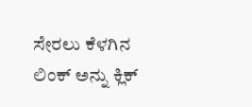ಸೇರಲು ಕೆಳಗಿನ ಲಿಂಕ್ ಅನ್ನು ಕ್ಲಿಕ್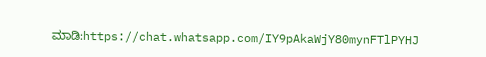ಮಾಡಿ:https://chat.whatsapp.com/IY9pAkaWjY80mynFTlPYHJ